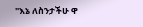"እኔ ለስንታችሁ ዋ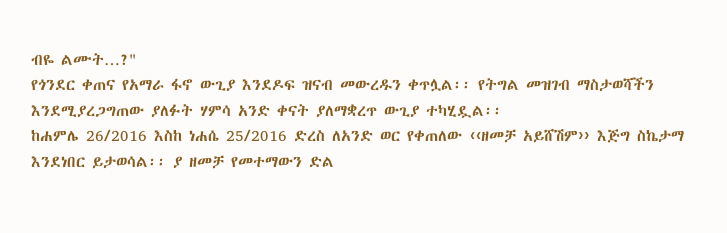ብዬ ልሙት…?"
የጎንደር ቀጠና የአማራ ፋኖ ውጊያ እንደዶፍ ዝናብ መውረዱን ቀጥሏል፡፡ የትግል መዝገብ ማስታወሻችን እንደሚያረጋግጠው ያለፉት ሃምሳ አንድ ቀናት ያለማቋረጥ ውጊያ ተካሂዷል፡፡
ከሐምሌ 26/2016 እስከ ነሐሴ 25/2016 ድረስ ለአንድ ወር የቀጠለው ‹‹ዘመቻ አይሸሽም›› እጅግ ስኬታማ እንደነበር ይታወሳል፡፡ ያ ዘመቻ የመተማውን ድል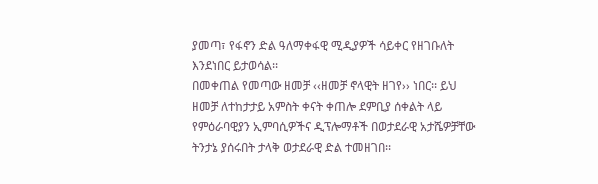ያመጣ፣ የፋኖን ድል ዓለማቀፋዊ ሚዲያዎች ሳይቀር የዘገቡለት እንደነበር ይታወሳል፡፡
በመቀጠል የመጣው ዘመቻ ‹‹ዘመቻ ኖላዊት ዘገየ›› ነበር፡፡ ይህ ዘመቻ ለተከታታይ አምስት ቀናት ቀጠሎ ደምቢያ ሰቀልት ላይ የምዕራባዊያን ኢምባሲዎችና ዲፕሎማቶች በወታደራዊ አታሼዎቻቸው ትንታኔ ያሰሩበት ታላቅ ወታደራዊ ድል ተመዘገበ፡፡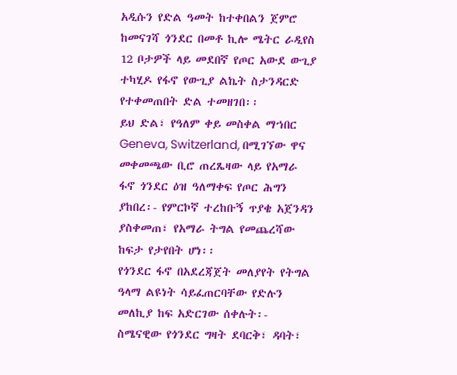አዲሱን የድል ዓመት ከተቀበልን ጀምሮ ከመናገሻ ጎንደር በመቶ ኪሎ ሜትር ራዲየስ 12 ቦታዎች ላይ መደበኛ የጦር አውደ ውጊያ ተካሂዶ የፋኖ የውጊያ ልኬት ስታንዳርድ የተቀመጠበት ድል ተመዘገበ፡፡
ይህ ድል፣ የዓለም ቀይ መስቀል ማኀበር Geneva, Switzerland, በሚገኘው ዋና መቀመጫው ቢሮ ጠረጼዛው ላይ የአማራ ፋኖ ጎንደር ዕዝ ዓለማቀፍ የጦር ሕግን ያከበረ፡- የምርኮኛ ተረከቡኝ ጥያቄ አጀንዳን ያስቀመጠ፣ የአማራ ትግል የመጨረሻው ከፍታ የታየበት ሆነ፡፡
የጎንደር ፋኖ በአደረጃጀት መለያየት የትግል ዓላማ ልዩነት ሳይፈጠርባቸው የድሉን መለኪያ ከፍ አድርገው ሰቀሉት፡- ስሜናዊው የጎንደር ግዛት ደባርቅ፣ ዳባት፣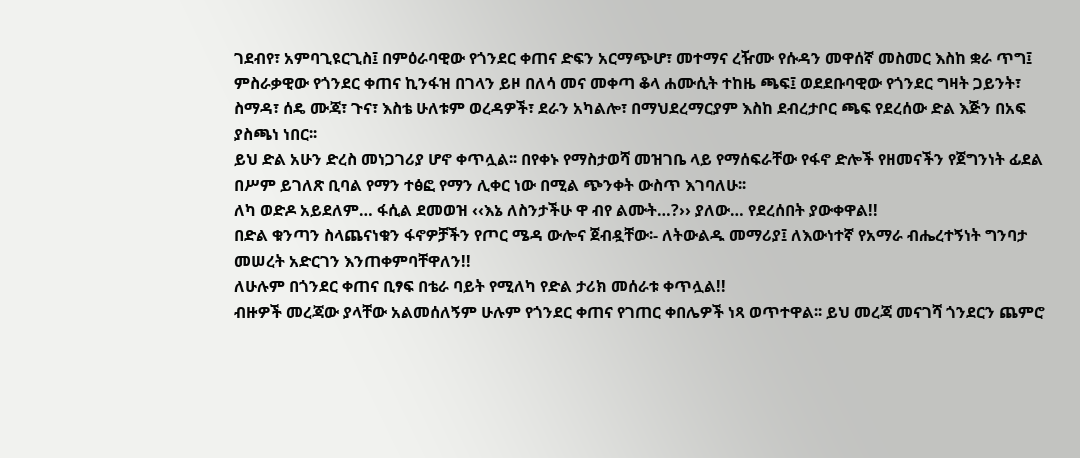ገደብየ፣ አምባጊዩርጊስ፤ በምዕራባዊው የጎንደር ቀጠና ድፍን አርማጭሆ፣ መተማና ረዥሙ የሱዳን መዋሰኛ መስመር እስከ ቋራ ጥግ፤ ምስራቃዊው የጎንደር ቀጠና ኪንፋዝ በገላን ይዞ በለሳ መና መቀጣ ቆላ ሐሙሲት ተከዜ ጫፍ፤ ወደደቡባዊው የጎንደር ግዛት ጋይንት፣ ስማዳ፣ ሰዴ ሙጃ፣ ጉና፣ እስቴ ሁለቱም ወረዳዎች፣ ደራን አካልሎ፣ በማህደረማርያም እስከ ደብረታቦር ጫፍ የደረሰው ድል እጅን በአፍ ያስጫነ ነበር፡፡
ይህ ድል አሁን ድረስ መነጋገሪያ ሆኖ ቀጥሏል፡፡ በየቀኑ የማስታወሻ መዝገቤ ላይ የማሰፍራቸው የፋኖ ድሎች የዘመናችን የጀግንነት ፊደል በሥም ይገለጽ ቢባል የማን ተፅፎ የማን ሊቀር ነው በሚል ጭንቀት ውስጥ እገባለሁ፡፡
ለካ ወድዶ አይደለም… ፋሲል ደመወዝ ‹‹እኔ ለስንታችሁ ዋ ብየ ልሙት…?›› ያለው… የደረሰበት ያውቀዋል!!
በድል ቁንጣን ስላጨናነቁን ፋኖዎቻችን የጦር ሜዳ ውሎና ጀብዷቸው፡- ለትውልዱ መማሪያ፤ ለእውነተኛ የአማራ ብሔረተኝነት ግንባታ መሠረት አድርገን እንጠቀምባቸዋለን!!
ለሁሉም በጎንደር ቀጠና ቢፃፍ በቴራ ባይት የሚለካ የድል ታሪክ መሰራቱ ቀጥሏል!!
ብዙዎች መረጃው ያላቸው አልመሰለኝም ሁሉም የጎንደር ቀጠና የገጠር ቀበሌዎች ነጻ ወጥተዋል፡፡ ይህ መረጃ መናገሻ ጎንደርን ጨምሮ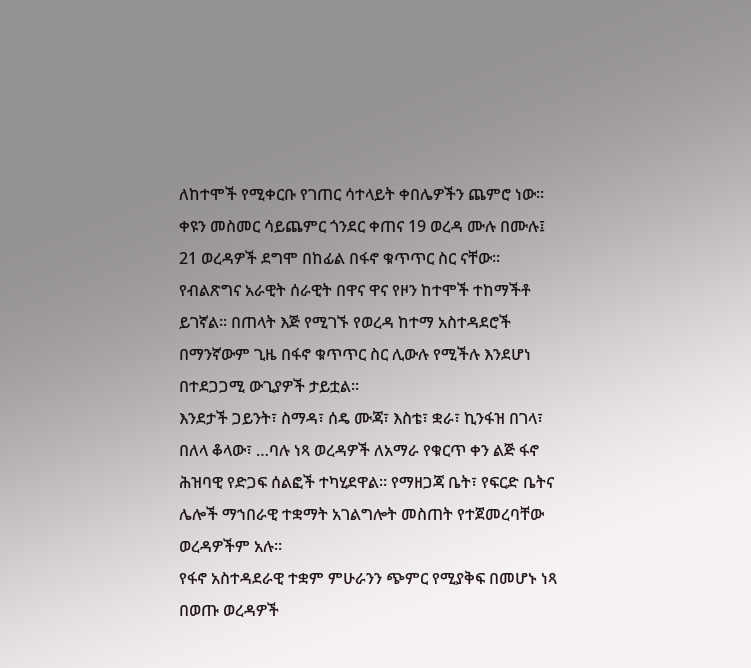ለከተሞች የሚቀርቡ የገጠር ሳተላይት ቀበሌዎችን ጨምሮ ነው፡፡ ቀዩን መስመር ሳይጨምር ጎንደር ቀጠና 19 ወረዳ ሙሉ በሙሉ፤ 21 ወረዳዎች ደግሞ በከፊል በፋኖ ቁጥጥር ስር ናቸው፡፡ የብልጽግና አራዊት ሰራዊት በዋና ዋና የዞን ከተሞች ተከማችቶ ይገኛል፡፡ በጠላት እጅ የሚገኙ የወረዳ ከተማ አስተዳደሮች በማንኛውም ጊዜ በፋኖ ቁጥጥር ስር ሊውሉ የሚችሉ እንደሆነ በተደጋጋሚ ውጊያዎች ታይቷል፡፡
እንደታች ጋይንት፣ ስማዳ፣ ሰዴ ሙጃ፣ እስቴ፣ ቋራ፣ ኪንፋዝ በገላ፣ በለላ ቆላው፣ …ባሉ ነጻ ወረዳዎች ለአማራ የቁርጥ ቀን ልጅ ፋኖ ሕዝባዊ የድጋፍ ሰልፎች ተካሂደዋል፡፡ የማዘጋጃ ቤት፣ የፍርድ ቤትና ሌሎች ማኀበራዊ ተቋማት አገልግሎት መስጠት የተጀመረባቸው ወረዳዎችም አሉ፡፡
የፋኖ አስተዳደራዊ ተቋም ምሁራንን ጭምር የሚያቅፍ በመሆኑ ነጻ በወጡ ወረዳዎች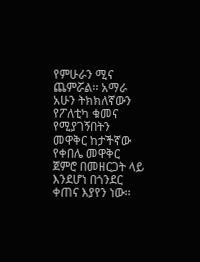የምሁራን ሚና ጨምሯል፡፡ አማራ አሁን ትክክለኛውን የፖለቲካ ቁመና የሚያገኝበትን መዋቅር ከታችኛው የቀበሌ መዋቅር ጀምሮ በመዘርጋት ላይ እንደሆነ በጎንደር ቀጠና እያየን ነው፡፡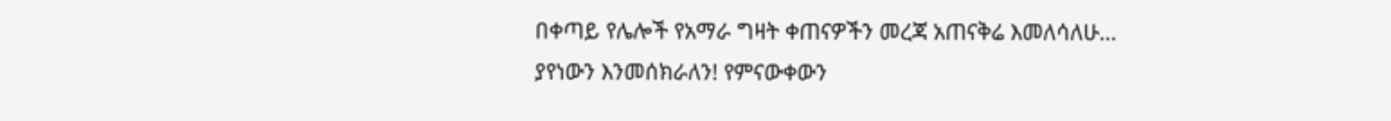በቀጣይ የሌሎች የአማራ ግዛት ቀጠናዎችን መረጃ አጠናቅሬ እመለሳለሁ…
ያየነውን እንመሰክራለን! የምናውቀውን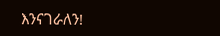እንናገራለን!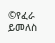©የፈራ ይመለስ